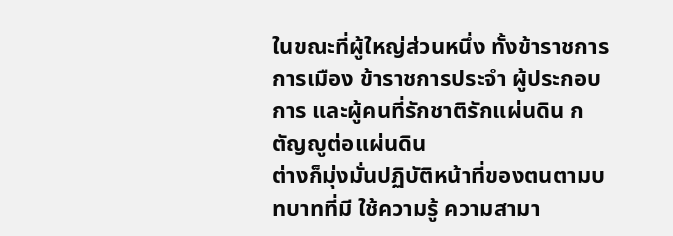ในขณะที่ผู้ใหญ่ส่วนหนึ่ง ทั้งข้าราชการการเมือง ข้าราชการประจำ ผู้ประกอบการ และผู้คนที่รักชาติรักแผ่นดิน กตัญญูต่อแผ่นดิน
ต่างก็มุ่งมั่นปฏิบัติหน้าที่ของตนตามบทบาทที่มี ใช้ความรู้ ความสามา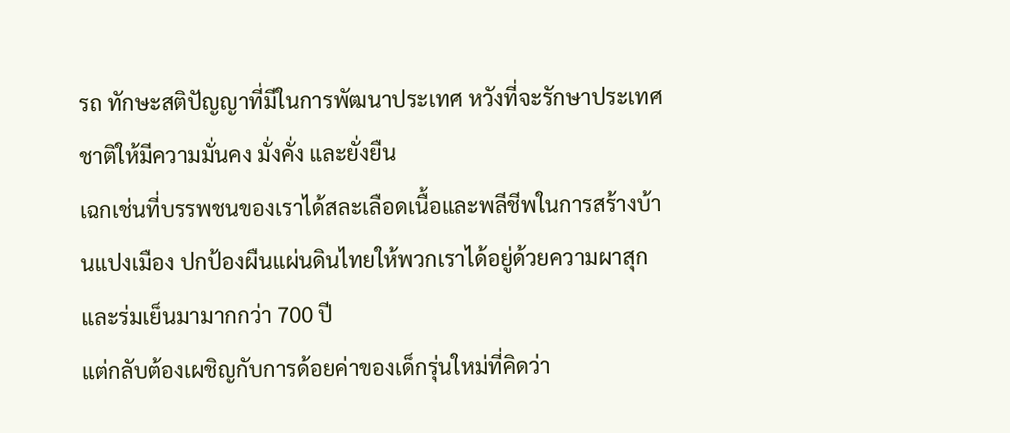รถ ทักษะสติปัญญาที่มีในการพัฒนาประเทศ หวังที่จะรักษาประเทศชาติให้มีความมั่นคง มั่งคั่ง และยั่งยืน
เฉกเช่นที่บรรพชนของเราได้สละเลือดเนื้อและพลีชีพในการสร้างบ้านแปงเมือง ปกป้องผืนแผ่นดินไทยให้พวกเราได้อยู่ด้วยความผาสุกและร่มเย็นมามากกว่า 700 ปี
แต่กลับต้องเผชิญกับการด้อยค่าของเด็กรุ่นใหม่ที่คิดว่า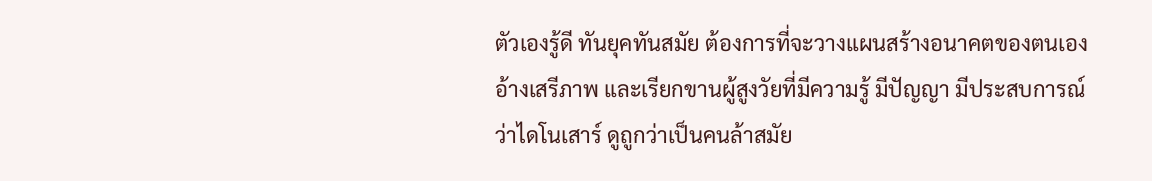ตัวเองรู้ดี ทันยุคทันสมัย ต้องการที่จะวางแผนสร้างอนาคตของตนเอง อ้างเสรีภาพ และเรียกขานผู้สูงวัยที่มีความรู้ มีปัญญา มีประสบการณ์ว่าไดโนเสาร์ ดูถูกว่าเป็นคนล้าสมัย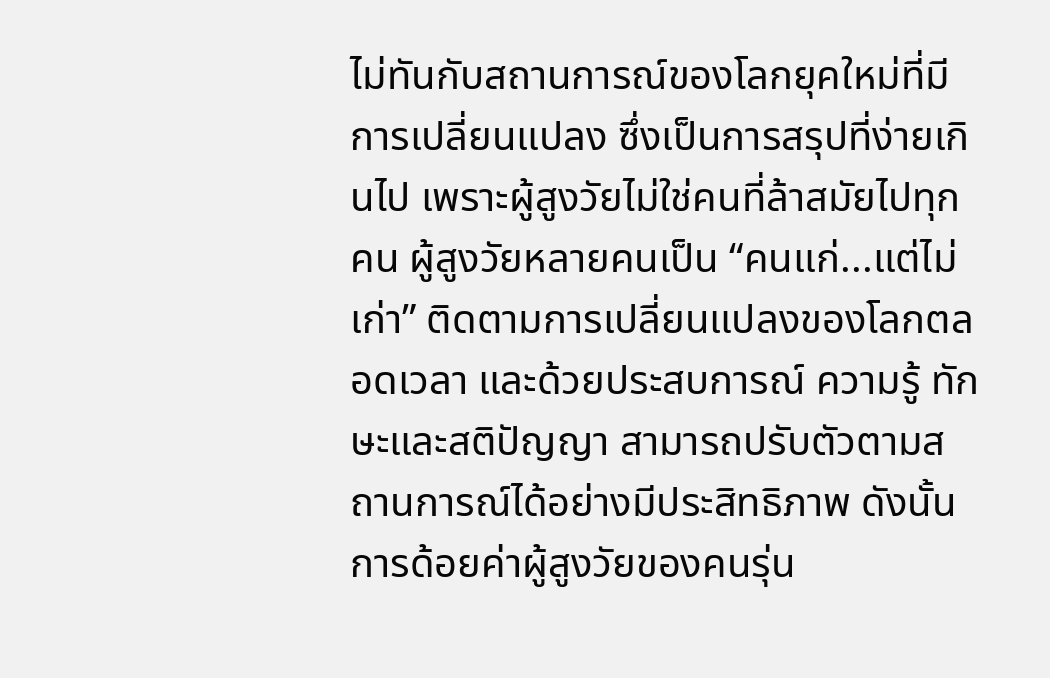ไม่ทันกับสถานการณ์ของโลกยุคใหม่ที่มีการเปลี่ยนแปลง ซึ่งเป็นการสรุปที่ง่ายเกินไป เพราะผู้สูงวัยไม่ใช่คนที่ล้าสมัยไปทุกคน ผู้สูงวัยหลายคนเป็น “คนแก่...แต่ไม่เก่า” ติดตามการเปลี่ยนแปลงของโลกตลอดเวลา และด้วยประสบการณ์ ความรู้ ทักษะและสติปัญญา สามารถปรับตัวตามสถานการณ์ได้อย่างมีประสิทธิภาพ ดังนั้นการด้อยค่าผู้สูงวัยของคนรุ่น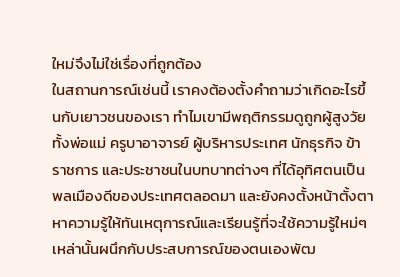ใหม่จึงไม่ใช่เรื่องที่ถูกต้อง
ในสถานการณ์เช่นนี้ เราคงต้องตั้งคำถามว่าเกิดอะไรขึ้นกับเยาวชนของเรา ทำไมเขามีพฤติกรรมดูถูกผู้สูงวัย ทั้งพ่อแม่ ครูบาอาจารย์ ผู้บริหารประเทศ นักธุรกิจ ข้าราชการ และประชาชนในบทบาทต่างๆ ที่ได้อุทิศตนเป็นพลเมืองดีของประเทศตลอดมา และยังคงตั้งหน้าตั้งตาหาความรู้ให้ทันเหตุการณ์และเรียนรู้ที่จะใช้ความรู้ใหม่ๆ เหล่านั้นผนึกกับประสบการณ์ของตนเองพัฒ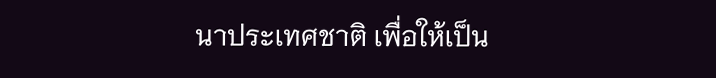นาประเทศชาติ เพื่อให้เป็น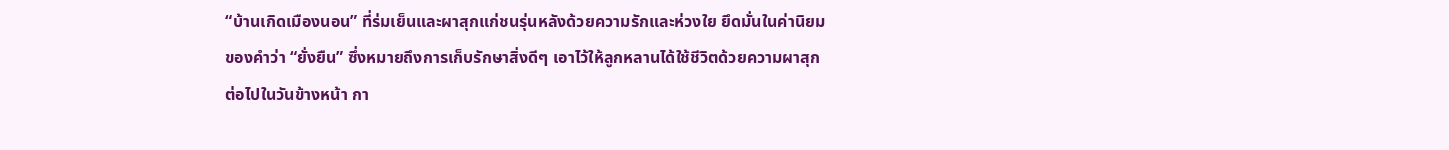“บ้านเกิดเมืองนอน” ที่ร่มเย็นและผาสุกแก่ชนรุ่นหลังด้วยความรักและห่วงใย ยึดมั่นในค่านิยมของคำว่า “ยั่งยืน” ซึ่งหมายถึงการเก็บรักษาสิ่งดีๆ เอาไว้ให้ลูกหลานได้ใช้ชีวิตด้วยความผาสุกต่อไปในวันข้างหน้า กา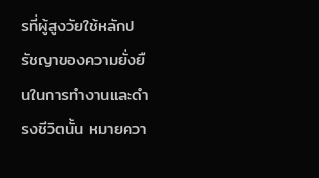รที่ผู้สูงวัยใช้หลักปรัชญาของความยั่งยืนในการทำงานและดำรงชีวิตนั้น หมายควา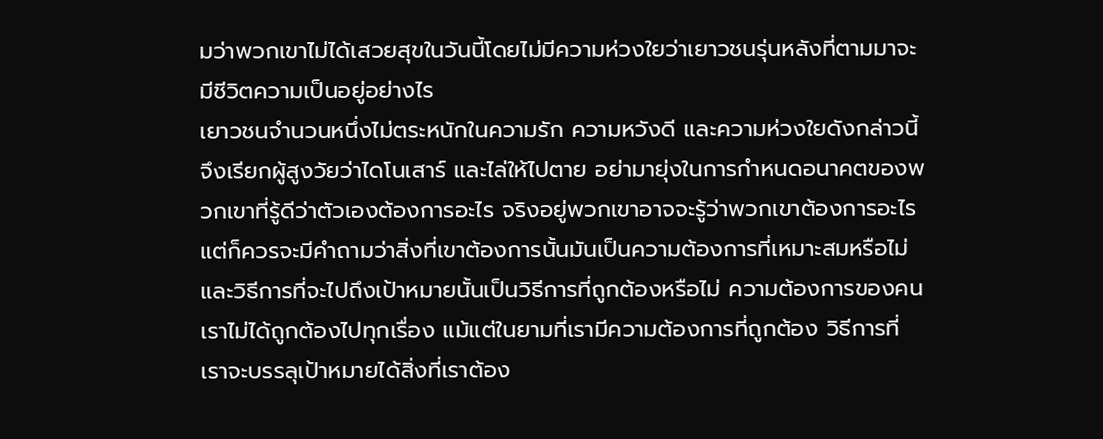มว่าพวกเขาไม่ได้เสวยสุขในวันนี้โดยไม่มีความห่วงใยว่าเยาวชนรุ่นหลังที่ตามมาจะมีชีวิตความเป็นอยู่อย่างไร
เยาวชนจำนวนหนึ่งไม่ตระหนักในความรัก ความหวังดี และความห่วงใยดังกล่าวนี้ จึงเรียกผู้สูงวัยว่าไดโนเสาร์ และไล่ให้ไปตาย อย่ามายุ่งในการกำหนดอนาคตของพวกเขาที่รู้ดีว่าตัวเองต้องการอะไร จริงอยู่พวกเขาอาจจะรู้ว่าพวกเขาต้องการอะไร แต่ก็ควรจะมีคำถามว่าสิ่งที่เขาต้องการนั้นมันเป็นความต้องการที่เหมาะสมหรือไม่ และวิธีการที่จะไปถึงเป้าหมายนั้นเป็นวิธีการที่ถูกต้องหรือไม่ ความต้องการของคนเราไม่ได้ถูกต้องไปทุกเรื่อง แม้แต่ในยามที่เรามีความต้องการที่ถูกต้อง วิธีการที่เราจะบรรลุเป้าหมายได้สิ่งที่เราต้อง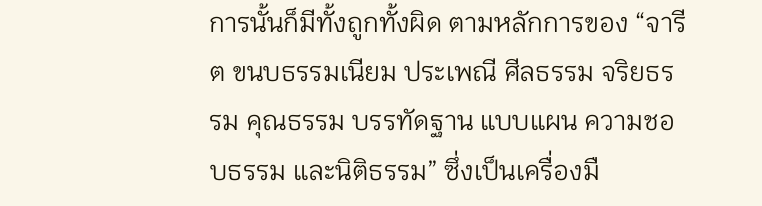การนั้นก็มีทั้งถูกทั้งผิด ตามหลักการของ “จารีต ขนบธรรมเนียม ประเพณี ศีลธรรม จริยธรรม คุณธรรม บรรทัดฐาน แบบแผน ความชอบธรรม และนิติธรรม” ซึ่งเป็นเครื่องมื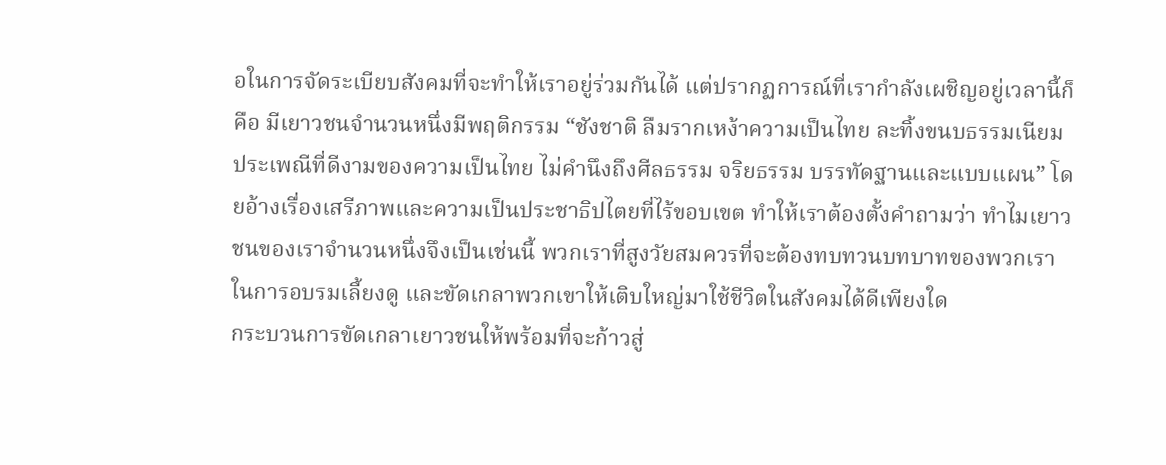อในการจัดระเบียบสังคมที่จะทำให้เราอยู่ร่วมกันได้ แต่ปรากฏการณ์ที่เรากำลังเผชิญอยู่เวลานี้ก็คือ มีเยาวชนจำนวนหนึ่งมีพฤติกรรม “ชังชาติ ลืมรากเหง้าความเป็นไทย ละทิ้งขนบธรรมเนียมประเพณีที่ดีงามของความเป็นไทย ไม่คำนึงถึงศีลธรรม จริยธรรม บรรทัดฐานและแบบแผน” โดยอ้างเรื่องเสรีภาพและความเป็นประชาธิปไตยที่ไร้ขอบเขต ทำให้เราต้องตั้งคำถามว่า ทำไมเยาวชนของเราจำนวนหนึ่งจึงเป็นเช่นนี้ พวกเราที่สูงวัยสมควรที่จะต้องทบทวนบทบาทของพวกเราในการอบรมเลี้ยงดู และขัดเกลาพวกเขาให้เติบใหญ่มาใช้ชีวิตในสังคมได้ดีเพียงใด
กระบวนการขัดเกลาเยาวชนให้พร้อมที่จะก้าวสู่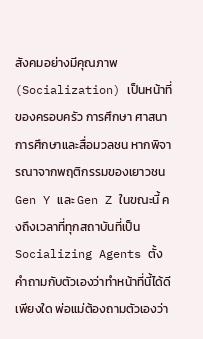สังคมอย่างมีคุณภาพ (Socialization) เป็นหน้าที่ของครอบครัว การศึกษา ศาสนา การศึกษาและสื่อมวลชน หากพิจารณาจากพฤติกรรมของเยาวชน Gen Y และ Gen Z ในขณะนี้ คงถึงเวลาที่ทุกสถาบันที่เป็น Socializing Agents ตั้งคำถามกับตัวเองว่าทำหน้าที่นี้ได้ดีเพียงใด พ่อแม่ต้องถามตัวเองว่า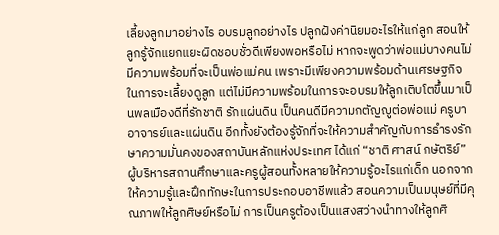เลี้ยงลูกมาอย่างไร อบรมลูกอย่างไร ปลูกฝังค่านิยมอะไรให้แก่ลูก สอนให้ลูกรู้จักแยกแยะผิดชอบชั่วดีเพียงพอหรือไม่ หากจะพูดว่าพ่อแม่บางคนไม่มีความพร้อมที่จะเป็นพ่อแม่คน เพราะมีเพียงความพร้อมด้านเศรษฐกิจในการจะเลี้ยงดูลูก แต่ไม่มีความพร้อมในการจะอบรมให้ลูกเติบโตขึ้นมาเป็นพลเมืองดีที่รักชาติ รักแผ่นดิน เป็นคนดีมีความกตัญญูต่อพ่อแม่ ครูบาอาจารย์และแผ่นดิน อีกทั้งยังต้องรู้จักที่จะให้ความสำคัญกับการธำรงรักษาความมั่นคงของสถาบันหลักแห่งประเทศ ได้แก่ “ชาติ ศาสน์ กษัตริย์”
ผู้บริหารสถานศึกษาและครูผู้สอนทั้งหลายให้ความรู้อะไรแก่เด็ก นอกจากให้ความรู้และฝึกทักษะในการประกอบอาชีพแล้ว สอนความเป็นมนุษย์ที่มีคุณภาพให้ลูกศิษย์หรือไม่ การเป็นครูต้องเป็นแสงสว่างนำทางให้ลูกศิ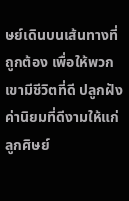ษย์เดินบนเส้นทางที่ถูกต้อง เพื่อให้พวกเขามีชีวิตที่ดี ปลูกฝังค่านิยมที่ดีงามให้แก่ลูกศิษย์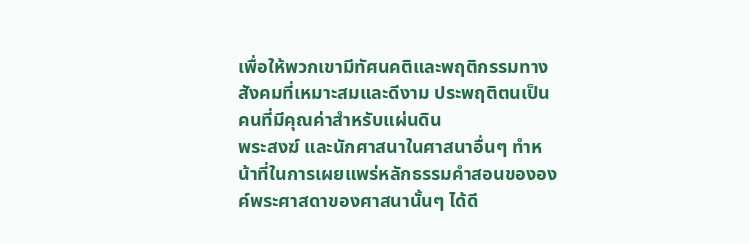เพื่อให้พวกเขามีทัศนคติและพฤติกรรมทางสังคมที่เหมาะสมและดีงาม ประพฤติตนเป็นคนที่มีคุณค่าสำหรับแผ่นดิน
พระสงฆ์ และนักศาสนาในศาสนาอื่นๆ ทำหน้าที่ในการเผยแพร่หลักธรรมคำสอนขององค์พระศาสดาของศาสนานั้นๆ ได้ดี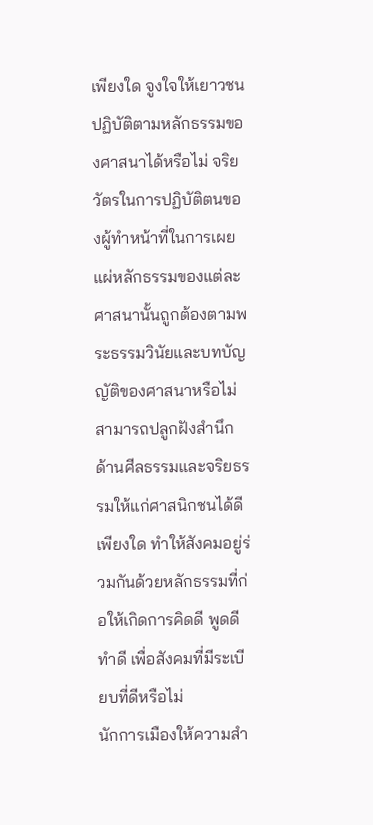เพียงใด จูงใจให้เยาวชนปฏิบัติตามหลักธรรมของศาสนาได้หรือไม่ จริยวัตรในการปฏิบัติตนของผู้ทำหน้าที่ในการเผยแผ่หลักธรรมของแต่ละศาสนานั้นถูกต้องตามพระธรรมวินัยและบทบัญญัติของศาสนาหรือไม่ สามารถปลูกฝังสำนึกด้านศีลธรรมและจริยธรรมให้แก่ศาสนิกชนได้ดีเพียงใด ทำให้สังคมอยู่ร่วมกันด้วยหลักธรรมที่ก่อให้เกิดการคิดดี พูดดี ทำดี เพื่อสังคมที่มีระเบียบที่ดีหรือไม่
นักการเมืองให้ความสำ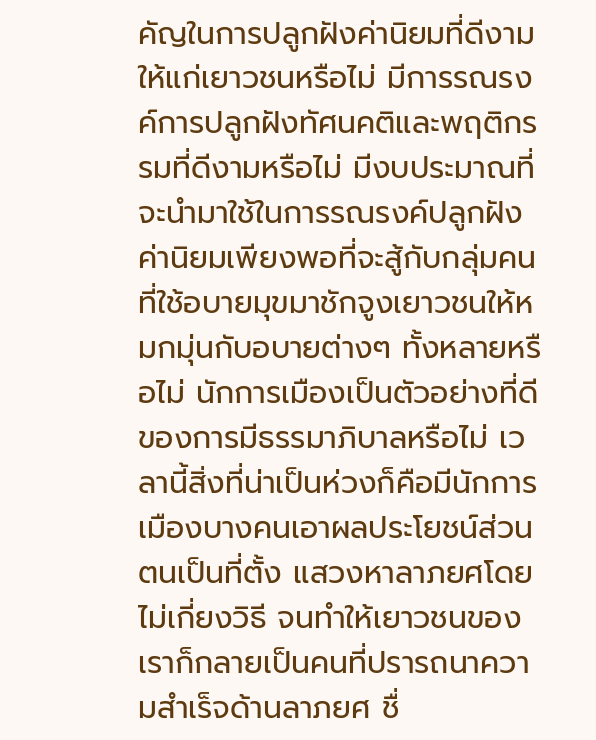คัญในการปลูกฝังค่านิยมที่ดีงามให้แก่เยาวชนหรือไม่ มีการรณรงค์การปลูกฝังทัศนคติและพฤติกรรมที่ดีงามหรือไม่ มีงบประมาณที่จะนำมาใช้ในการรณรงค์ปลูกฝังค่านิยมเพียงพอที่จะสู้กับกลุ่มคนที่ใช้อบายมุขมาชักจูงเยาวชนให้หมกมุ่นกับอบายต่างๆ ทั้งหลายหรือไม่ นักการเมืองเป็นตัวอย่างที่ดีของการมีธรรมาภิบาลหรือไม่ เวลานี้สิ่งที่น่าเป็นห่วงก็คือมีนักการเมืองบางคนเอาผลประโยชน์ส่วนตนเป็นที่ตั้ง แสวงหาลาภยศโดยไม่เกี่ยงวิธี จนทำให้เยาวชนของเราก็กลายเป็นคนที่ปรารถนาความสำเร็จด้านลาภยศ ชื่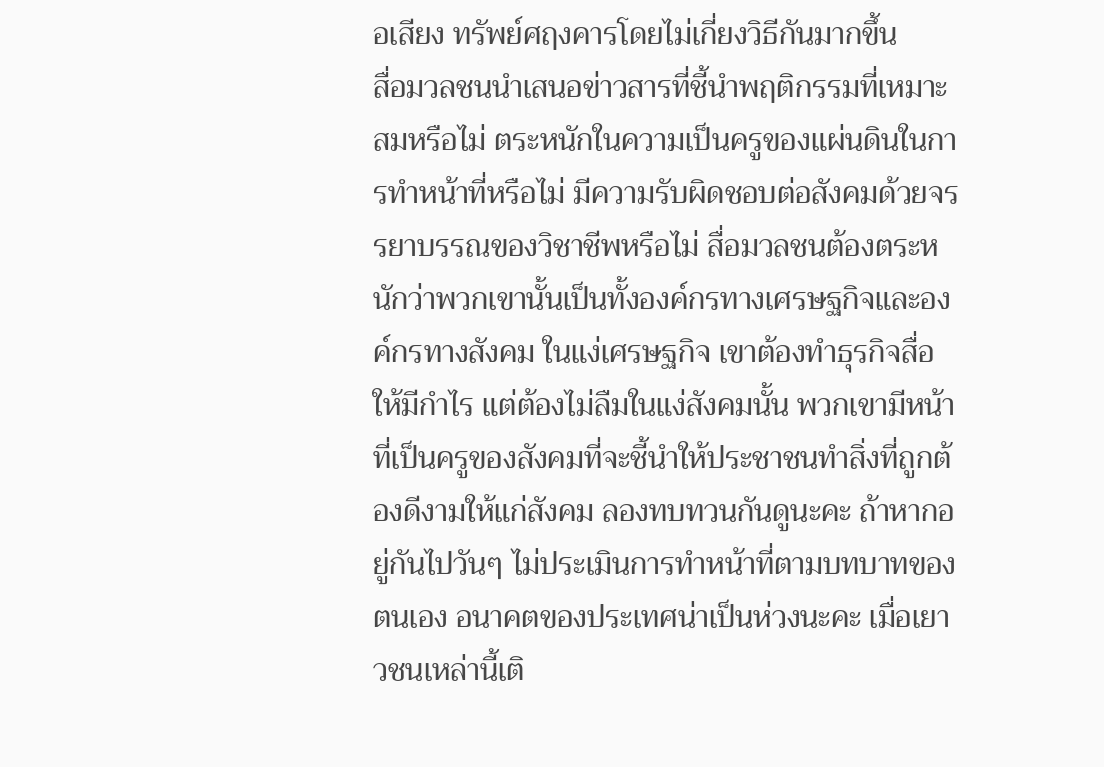อเสียง ทรัพย์ศฤงคารโดยไม่เกี่ยงวิธีกันมากขึ้น
สื่อมวลชนนำเสนอข่าวสารที่ชี้นำพฤติกรรมที่เหมาะสมหรือไม่ ตระหนักในความเป็นครูของแผ่นดินในการทำหน้าที่หรือไม่ มีความรับผิดชอบต่อสังคมด้วยจรรยาบรรณของวิชาชีพหรือไม่ สื่อมวลชนต้องตระหนักว่าพวกเขานั้นเป็นทั้งองค์กรทางเศรษฐกิจและองค์กรทางสังคม ในแง่เศรษฐกิจ เขาต้องทำธุรกิจสื่อให้มีกำไร แต่ต้องไม่ลืมในแง่สังคมนั้น พวกเขามีหน้าที่เป็นครูของสังคมที่จะชี้นำให้ประชาชนทำสิ่งที่ถูกต้องดีงามให้แก่สังคม ลองทบทวนกันดูนะคะ ถ้าหากอยู่กันไปวันๆ ไม่ประเมินการทำหน้าที่ตามบทบาทของตนเอง อนาคตของประเทศน่าเป็นห่วงนะคะ เมื่อเยาวชนเหล่านี้เติ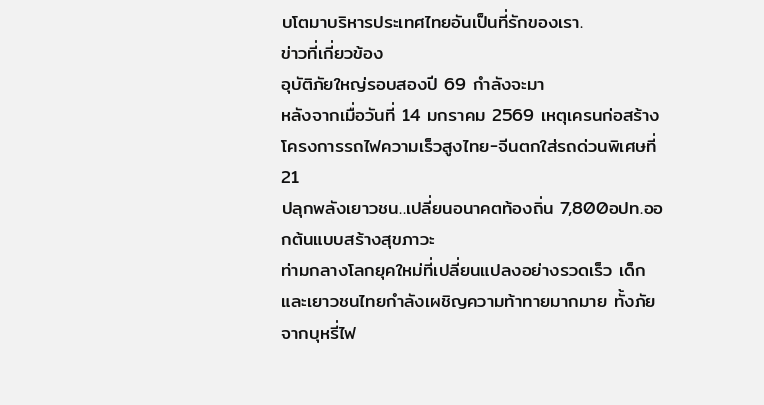บโตมาบริหารประเทศไทยอันเป็นที่รักของเรา.
ข่าวที่เกี่ยวข้อง
อุบัติภัยใหญ่รอบสองปี 69 กำลังจะมา
หลังจากเมื่อวันที่ 14 มกราคม 2569 เหตุเครนก่อสร้างโครงการรถไฟความเร็วสูงไทย-จีนตกใส่รถด่วนพิเศษที่ 21
ปลุกพลังเยาวชน..เปลี่ยนอนาคตท้องถิ่น 7,800อปท.ออกต้นแบบสร้างสุขภาวะ
ท่ามกลางโลกยุคใหม่ที่เปลี่ยนแปลงอย่างรวดเร็ว เด็กและเยาวชนไทยกำลังเผชิญความท้าทายมากมาย ทั้งภัยจากบุหรี่ไฟ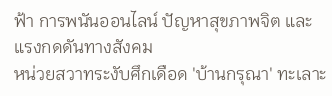ฟ้า การพนันออนไลน์ ปัญหาสุขภาพจิต และแรงกดดันทางสังคม
หน่วยสวาทระงับศึกเดือด 'บ้านกรุณา' ทะเลาะ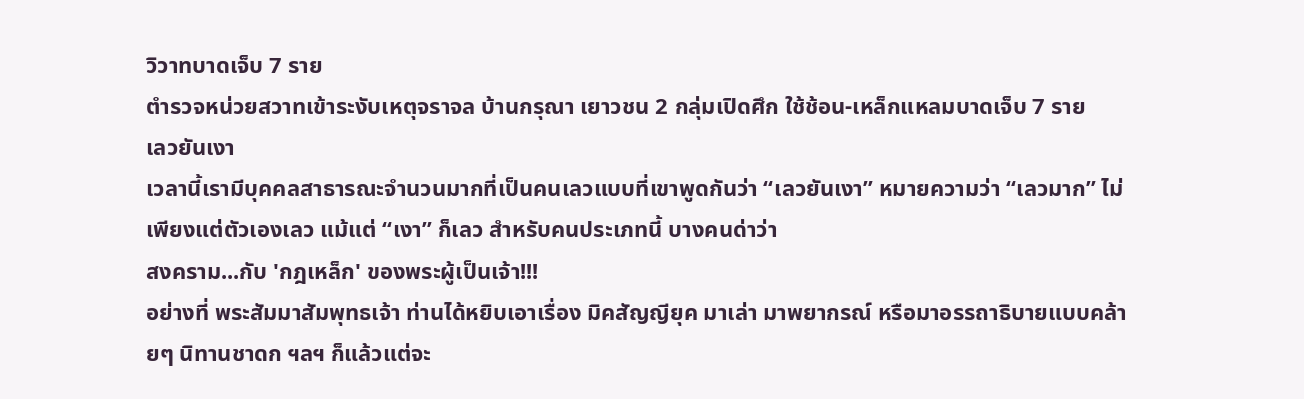วิวาทบาดเจ็บ 7 ราย
ตำรวจหน่วยสวาทเข้าระงับเหตุจราจล บ้านกรุณา เยาวชน 2 กลุ่มเปิดศึก ใช้ช้อน-เหล็กแหลมบาดเจ็บ 7 ราย
เลวยันเงา
เวลานี้เรามีบุคคลสาธารณะจำนวนมากที่เป็นคนเลวแบบที่เขาพูดกันว่า “เลวยันเงา” หมายความว่า “เลวมาก” ไม่เพียงแต่ตัวเองเลว แม้แต่ “เงา” ก็เลว สำหรับคนประเภทนี้ บางคนด่าว่า
สงคราม...กับ 'กฎเหล็ก' ของพระผู้เป็นเจ้า!!!
อย่างที่ พระสัมมาสัมพุทธเจ้า ท่านได้หยิบเอาเรื่อง มิคสัญญียุค มาเล่า มาพยากรณ์ หรือมาอรรถาธิบายแบบคล้ายๆ นิทานชาดก ฯลฯ ก็แล้วแต่จะ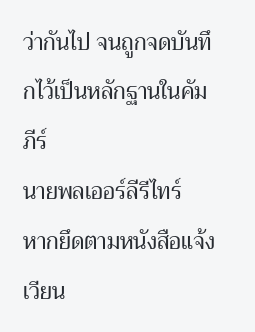ว่ากันไป จนถูกจดบันทึกไว้เป็นหลักฐานในคัมภีร์
นายพลเออร์ลีรีไทร์
หากยึดตามหนังสือแจ้งเวียน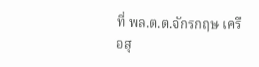ที่ พล.ต.ต.จักรกฤษ เครือสุ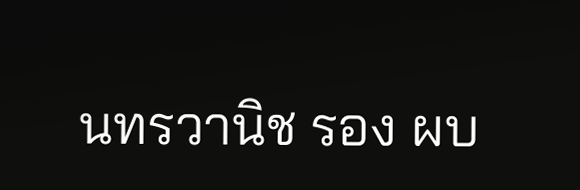นทรวานิช รอง ผบ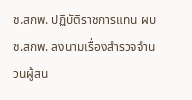ช.สกพ. ปฏิบัติราชการแทน ผบช.สกพ. ลงนามเรื่องสำรวจจำนวนผู้สน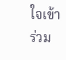ใจเข้าร่วม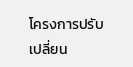โครงการปรับเปลี่ยน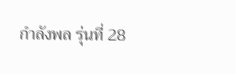กำลังพล รุ่นที่ 28